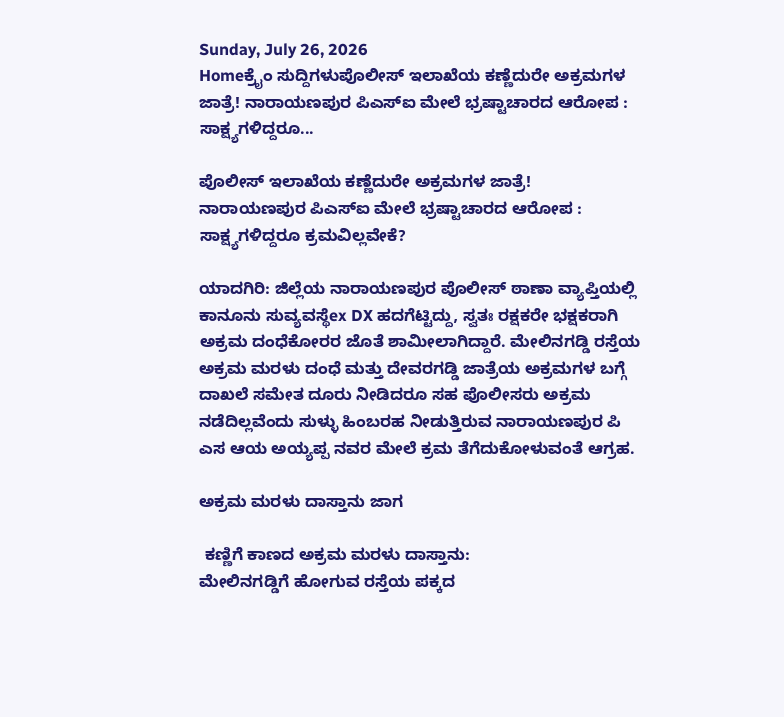Sunday, July 26, 2026
Homeಕ್ರೈಂ ಸುದ್ದಿಗಳುಪೊಲೀಸ್ ಇಲಾಖೆಯ ಕಣ್ಣೆದುರೇ ಅಕ್ರಮಗಳ ಜಾತ್ರೆ! ನಾರಾಯಣಪುರ ಪಿಎಸ್‌ಐ ಮೇಲೆ ಭ್ರಷ್ಟಾಚಾರದ ಆರೋಪ : ಸಾಕ್ಷ್ಯಗಳಿದ್ದರೂ...

ಪೊಲೀಸ್ ಇಲಾಖೆಯ ಕಣ್ಣೆದುರೇ ಅಕ್ರಮಗಳ ಜಾತ್ರೆ! ನಾರಾಯಣಪುರ ಪಿಎಸ್‌ಐ ಮೇಲೆ ಭ್ರಷ್ಟಾಚಾರದ ಆರೋಪ : ಸಾಕ್ಷ್ಯಗಳಿದ್ದರೂ ಕ್ರಮವಿಲ್ಲವೇಕೆ?

ಯಾದಗಿರಿ: ಜಿಲ್ಲೆಯ ನಾರಾಯಣಪುರ ಪೊಲೀಸ್ ಠಾಣಾ ವ್ಯಾಪ್ತಿಯಲ್ಲಿ ಕಾನೂನು ಸುವ್ಯವಸ್ಥೆex DX ಹದಗೆಟ್ಟಿದ್ದು, ಸ್ವತಃ ರಕ್ಷಕರೇ ಭಕ್ಷಕರಾಗಿ ಅಕ್ರಮ ದಂಧೆಕೋರರ ಜೊತೆ ಶಾಮೀಲಾಗಿದ್ದಾರೆ. ಮೇಲಿನಗಡ್ಡಿ ರಸ್ತೆಯ ಅಕ್ರಮ ಮರಳು ದಂಧೆ ಮತ್ತು ದೇವರಗಡ್ಡಿ ಜಾತ್ರೆಯ ಅಕ್ರಮಗಳ ಬಗ್ಗೆ ದಾಖಲೆ ಸಮೇತ ದೂರು ನೀಡಿದರೂ ಸಹ ಪೊಲೀಸರು ಅಕ್ರಮ ನಡೆದಿಲ್ಲವೆಂದು ಸುಳ್ಳು ಹಿಂಬರಹ ನೀಡುತ್ತಿರುವ ನಾರಾಯಣಪುರ ಪಿ ಎಸ ಆಯ ಅಯ್ಯಪ್ಪ ನವರ ಮೇಲೆ ಕ್ರಮ ತೆಗೆದುಕೋಳುವಂತೆ ಆಗ್ರಹ.

ಅಕ್ರಮ ಮರಳು ದಾಸ್ತಾನು ಜಾಗ

 ಕಣ್ಣಿಗೆ ಕಾಣದ ಅಕ್ರಮ ಮರಳು ದಾಸ್ತಾನು:
ಮೇಲಿನಗಡ್ಡಿಗೆ ಹೋಗುವ ರಸ್ತೆಯ ಪಕ್ಕದ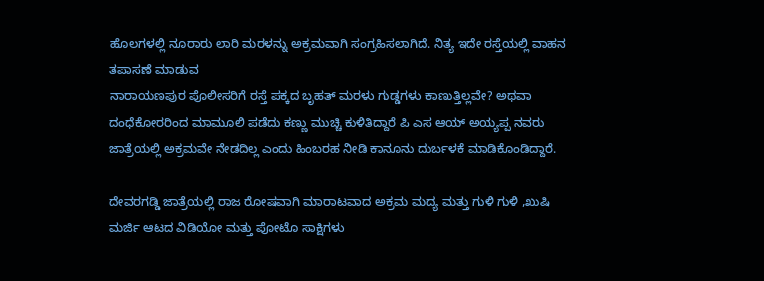ಹೊಲಗಳಲ್ಲಿ ನೂರಾರು ಲಾರಿ ಮರಳನ್ನು ಅಕ್ರಮವಾಗಿ ಸಂಗ್ರಹಿಸಲಾಗಿದೆ. ನಿತ್ಯ ಇದೇ ರಸ್ತೆಯಲ್ಲಿ ವಾಹನ ತಪಾಸಣೆ ಮಾಡುವ
ನಾರಾಯಣಪುರ ಪೊಲೀಸರಿಗೆ ರಸ್ತೆ ಪಕ್ಕದ ಬೃಹತ್ ಮರಳು ಗುಡ್ಡಗಳು ಕಾಣುತ್ತಿಲ್ಲವೇ? ಅಥವಾ ದಂಧೆಕೋರರಿಂದ ಮಾಮೂಲಿ ಪಡೆದು ಕಣ್ಣು ಮುಚ್ಚಿ ಕುಳಿತಿದ್ದಾರೆ ಪಿ ಎಸ ಆಯ್ ಅಯ್ಯಪ್ಪ ನವರು ಜಾತ್ರೆಯಲ್ಲಿ ‌ಅಕ್ರಮವೇ ನೇಡದಿಲ್ಲ ಎಂದು ಹಿಂಬರಹ ನೀಡಿ ಕಾನೂನು ದುರ್ಬಳಕೆ ಮಾಡಿಕೊಂಡಿದ್ದಾರೆ.

ದೇವರಗಡ್ಡಿ ಜಾತ್ರೆಯಲ್ಲಿ ರಾಜ ರೋಷವಾಗಿ ಮಾರಾಟವಾದ ಅಕ್ರಮ ಮದ್ಯ ಮತ್ತು ಗುಳಿ ಗುಳಿ ,ಖುಷಿ ಮರ್ಜಿ ಆಟದ ವಿಡಿಯೋ ಮತ್ತು ಪೋಟೊ ಸಾಕ್ಷಿಗಳು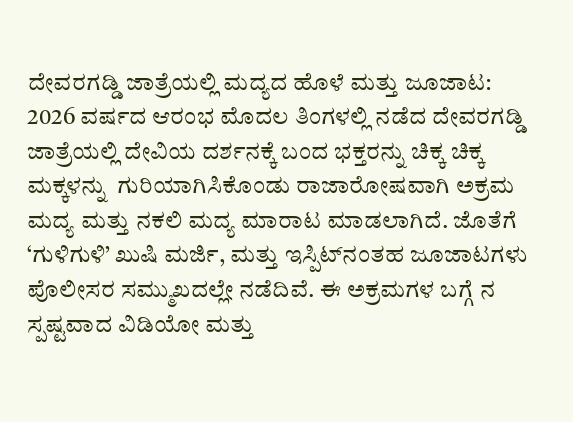ದೇವರಗಡ್ಡಿ ಜಾತ್ರೆಯಲ್ಲಿ ಮದ್ಯದ ಹೊಳೆ ಮತ್ತು ಜೂಜಾಟ:
2026 ವರ್ಷದ ಆರಂಭ ಮೊದಲ ತಿಂಗಳಲ್ಲಿ ನಡೆದ ದೇವರಗಡ್ಡಿ ಜಾತ್ರೆಯಲ್ಲಿ ದೇವಿಯ ದರ್ಶನಕ್ಕೆ ಬಂದ ಭಕ್ತರನ್ನು ಚಿಕ್ಕ ಚಿಕ್ಕ ಮಕ್ಕಳನ್ನು  ಗುರಿಯಾಗಿಸಿಕೊಂಡು ರಾಜಾರೋಷವಾಗಿ ಅಕ್ರಮ ಮದ್ಯ ಮತ್ತು ನಕಲಿ ಮದ್ಯ ಮಾರಾಟ ಮಾಡಲಾಗಿದೆ. ಜೊತೆಗೆ ‘ಗುಳಿಗುಳಿ’ ಖುಷಿ ಮರ್ಜಿ, ಮತ್ತು ಇಸ್ಪಿಟ್‌ನಂತಹ ಜೂಜಾಟಗಳು ಪೊಲೀಸರ ಸಮ್ಮುಖದಲ್ಲೇ ನಡೆದಿವೆ. ಈ ಅಕ್ರಮಗಳ ಬಗ್ಗೆ ನ ಸ್ಪಷ್ಟವಾದ ವಿಡಿಯೋ ಮತ್ತು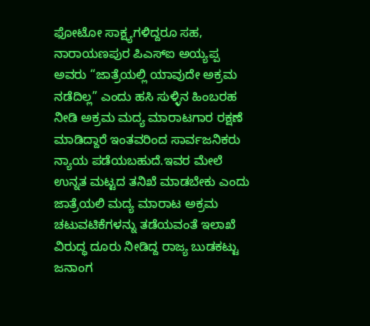ಫೋಟೋ ಸಾಕ್ಷ್ಯಗಳಿದ್ದರೂ ಸಹ, ನಾರಾಯಣಪುರ ಪಿಎಸ್‌ಐ ಅಯ್ಯಪ್ಪ ಅವರು “ಜಾತ್ರೆಯಲ್ಲಿ ಯಾವುದೇ ಅಕ್ರಮ ನಡೆದಿಲ್ಲ” ಎಂದು ಹಸಿ ಸುಳ್ಳಿನ ಹಿಂಬರಹ ನೀಡಿ ಅಕ್ರಮ ಮದ್ಯ ಮಾರಾಟಗಾರ ರಕ್ಷಣೆ ಮಾಡಿದ್ದಾರೆ ಇಂತವರಿಂದ ಸಾರ್ವಜನಿಕರು ನ್ಯಾಯ ಪಡೆಯಬಹುದೆ.ಇವರ ಮೇಲೆ ಉನ್ನತ ಮಟ್ಟದ ತನಿಖೆ ಮಾಡಬೇಕು ಎಂದು  ಜಾತ್ರೆಯಲಿ ಮದ್ಯ ಮಾರಾಟ ಅಕ್ರಮ ಚಟುವಟಿಕೆಗಳನ್ನು ತಡೆಯವಂತೆ ಇಲಾಖೆ  ವಿರುದ್ಧ ದೂರು ನೀಡಿದ್ದ ರಾಜ್ಯ ಬುಡಕಟ್ಟು ಜನಾಂಗ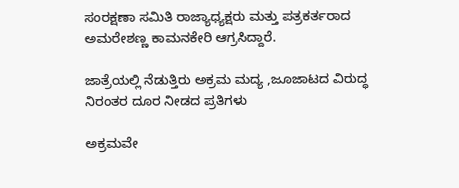ಸಂರಕ್ಷಣಾ ಸಮಿತಿ ರಾಜ್ಯಾಧ್ಯಕ್ಷರು ಮತ್ತು ಪತ್ರಕರ್ತರಾದ ಅಮರೇಶಣ್ಣ ಕಾಮನಕೇರಿ ಆಗ್ರಸಿದ್ದಾರೆ.

ಜಾತ್ರೆಯಲ್ಲಿ ನೆಡುತ್ತಿರು ಅಕ್ರಮ ಮದ್ಯ ,ಜೂಜಾಟದ ವಿರುದ್ಧ ನಿರಂತರ ದೂರ ನೀಡದ ಪ್ರತಿಗಳು

ಅಕ್ರಮವೇ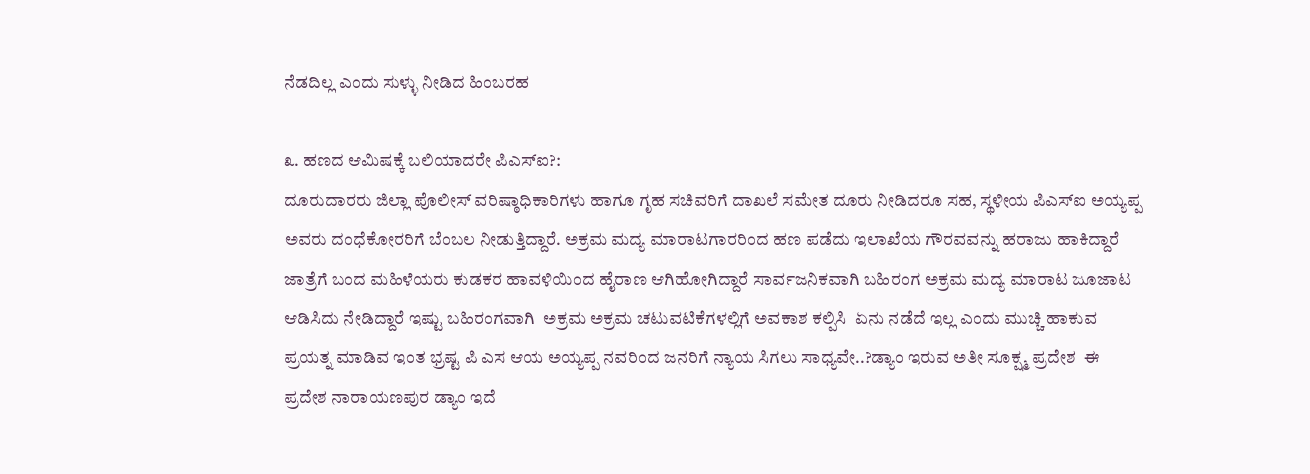ನೆಡದಿಲ್ಲ ಎಂದು ಸುಳ್ಳು ನೀಡಿದ ಹಿಂಬರಹ

೩. ಹಣದ ಆಮಿಷಕ್ಕೆ ಬಲಿಯಾದರೇ ಪಿಎಸ್‌ಐ?:
ದೂರುದಾರರು ಜಿಲ್ಲಾ ಪೊಲೀಸ್ ವರಿಷ್ಠಾಧಿಕಾರಿಗಳು ಹಾಗೂ ಗೃಹ ಸಚಿವರಿಗೆ ದಾಖಲೆ ಸಮೇತ ದೂರು ನೀಡಿದರೂ ಸಹ, ಸ್ಥಳೀಯ ಪಿಎಸ್‌ಐ ಅಯ್ಯಪ್ಪ ಅವರು ದಂಧೆಕೋರರಿಗೆ ಬೆಂಬಲ ನೀಡುತ್ತಿದ್ದಾರೆ. ಅಕ್ರಮ ಮದ್ಯ ಮಾರಾಟಗಾರರಿಂದ ಹಣ ಪಡೆದು ಇಲಾಖೆಯ ಗೌರವವನ್ನು ಹರಾಜು ಹಾಕಿದ್ದಾರೆ ಜಾತ್ರೆಗೆ ಬಂದ ಮಹಿಳೆಯರು ಕುಡಕರ ಹಾವಳಿಯಿಂದ ಹೈರಾಣ ಆಗಿಹೋಗಿದ್ದಾರೆ ಸಾರ್ವಜನಿಕವಾಗಿ ಬಹಿರಂಗ ಅಕ್ರಮ ಮದ್ಯ ಮಾರಾಟ ಜೂಜಾಟ ಆಡಿಸಿದು ನೇಡಿದ್ದಾರೆ ಇಷ್ಟು ಬಹಿರಂಗವಾಗಿ  ಅಕ್ರಮ ಅಕ್ರಮ ಚಟುವಟಿಕೆಗಳಲ್ಲಿಗೆ ಅವಕಾಶ ಕಲ್ಪಿಸಿ  ಏನು ನಡೆದೆ ಇಲ್ಲ ಎಂದು ಮುಚ್ಚಿ ಹಾಕುವ ಪ್ರಯತ್ನ ಮಾಡಿವ ಇಂತ ಭ್ರಷ್ಟ ಪಿ ಎಸ ಆಯ ಅಯ್ಯಪ್ಪ ನವರಿಂದ ಜನರಿಗೆ ನ್ಯಾಯ ಸಿಗಲು ಸಾಧ್ಯವೇ..?ಡ್ಯಾಂ ಇರುವ ಅತೀ ಸೂಕ್ಷ್ಮ ಪ್ರದೇಶ  ಈ ಪ್ರದೇಶ ನಾರಾಯಣಪುರ ಡ್ಯಾಂ ಇದೆ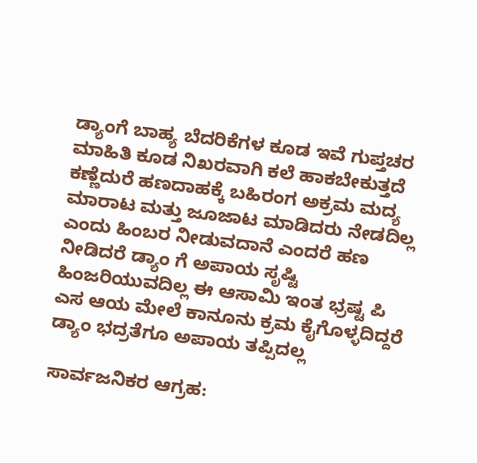ಡ್ಯಾಂಗೆ ಬಾಹ್ಯ ಬೆದರಿಕೆಗಳ ಕೂಡ ಇವೆ ಗುಪ್ತಚರ ಮಾಹಿತಿ ಕೂಡ ನಿಖರವಾಗಿ ಕಲೆ ಹಾಕಬೇಕುತ್ತದೆ ಕಣ್ಣೆದುರೆ ಹಣದಾಹಕ್ಕೆ ಬಹಿರಂಗ ಅಕ್ರಮ ಮದ್ಯ ಮಾರಾಟ ಮತ್ತು ಜೂಜಾಟ ಮಾಡಿದರು ನೇಡದಿಲ್ಲ ಎಂದು ಹಿಂಬರ ನೀಡುವದಾನೆ ಎಂದರೆ ಹಣ ನೀಡಿದರೆ ಡ್ಯಾಂ ಗೆ ಅಪಾಯ ಸೃಷ್ಟಿ ಹಿಂಜರಿಯುವದಿಲ್ಲ ಈ ಆಸಾಮಿ ಇಂತ ಭ್ರಷ್ಟ ಪಿ ಎಸ ಆಯ ಮೇಲೆ ಕಾನೂನು ಕ್ರಮ ಕೈಗೊಳ್ಳದಿದ್ದರೆ  ಡ್ಯಾಂ ಭದ್ರತೆಗೂ ಅಪಾಯ ತಪ್ಪಿದಲ್ಲ

ಸಾರ್ವಜನಿಕರ ಆಗ್ರಹ: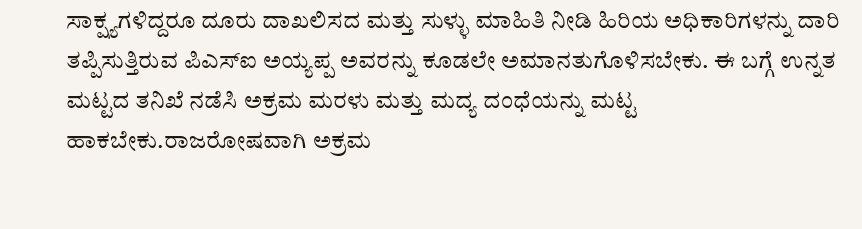ಸಾಕ್ಷ್ಯಗಳಿದ್ದರೂ ದೂರು ದಾಖಲಿಸದ ಮತ್ತು ಸುಳ್ಳು ಮಾಹಿತಿ ನೀಡಿ ಹಿರಿಯ ಅಧಿಕಾರಿಗಳನ್ನು ದಾರಿ ತಪ್ಪಿಸುತ್ತಿರುವ ಪಿಎಸ್‌ಐ ಅಯ್ಯಪ್ಪ ಅವರನ್ನು ಕೂಡಲೇ ಅಮಾನತುಗೊಳಿಸಬೇಕು. ಈ ಬಗ್ಗೆ ಉನ್ನತ ಮಟ್ಟದ ತನಿಖೆ ನಡೆಸಿ ಅಕ್ರಮ ಮರಳು ಮತ್ತು ಮದ್ಯ ದಂಧೆಯನ್ನು ಮಟ್ಟ ಹಾಕಬೇಕು.ರಾಜರೋಷವಾಗಿ ಅಕ್ರಮ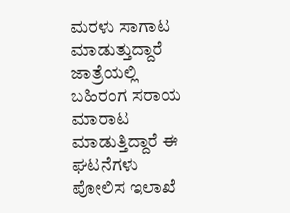ಮರಳು ಸಾಗಾಟ ಮಾಡುತ್ತುದ್ದಾರೆ ಜಾತ್ರೆಯಲ್ಲಿ ಬಹಿರಂಗ ಸರಾಯ ಮಾರಾಟ ಮಾಡುತ್ತಿದ್ದಾರೆ ಈ ಘಟನೆಗಳು ಪೋಲಿಸ ಇಲಾಖೆ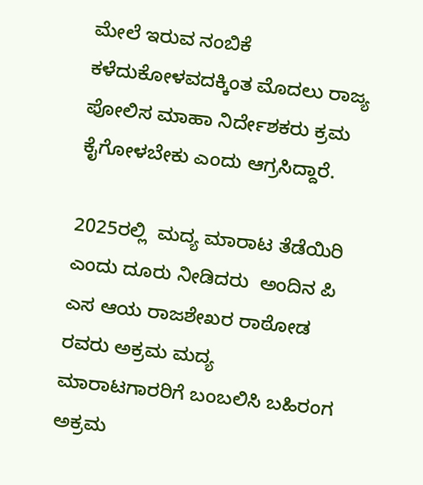ಮೇಲೆ ಇರುವ ನಂಬಿಕೆ ಕಳೆದುಕೋಳವದಕ್ಕಿಂತ ಮೊದಲು ರಾಜ್ಯ ಪೋಲಿಸ ಮಾಹಾ ನಿರ್ದೇಶಕರು ಕ್ರಮ ಕೈಗೋಳಬೇಕು ಎಂದು ಆಗ್ರಸಿದ್ದಾರೆ.

2025ರಲ್ಲಿ  ಮದ್ಯ ಮಾರಾಟ ತೆಡೆಯಿರಿ ಎಂದು ದೂರು ನೀಡಿದರು  ಅಂದಿನ ಪಿ ಎಸ ಆಯ ರಾಜಶೇಖರ ರಾಠೋಡ ರವರು ಅಕ್ರಮ ಮದ್ಯ ಮಾರಾಟಗಾರರಿಗೆ ಬಂಬಲಿಸಿ ಬಹಿರಂಗ ಅಕ್ರಮ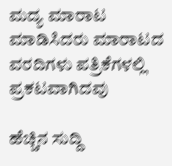ಮದ್ಯ ಮಾರಾಟ ಮಾಡಿಸಿದರು ಮಾರಾಟದ ವರದಿಗಳು ಪತ್ರಿಕೆಗಳಲ್ಲಿ ಪ್ರಕಟವಾಗಿದವು

ಹೆಚ್ಚಿನ ಸುದ್ದಿ